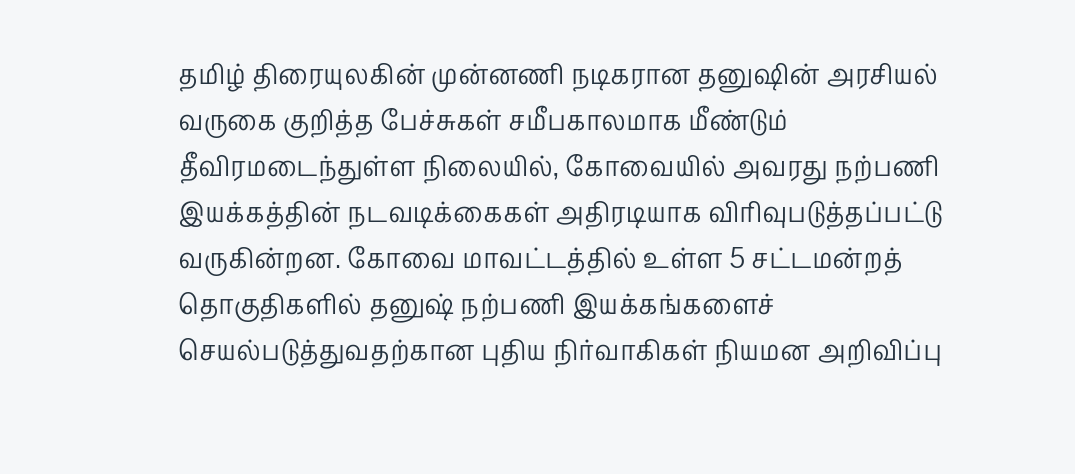தமிழ் திரையுலகின் முன்னணி நடிகரான தனுஷின் அரசியல் வருகை குறித்த பேச்சுகள் சமீபகாலமாக மீண்டும் தீவிரமடைந்துள்ள நிலையில், கோவையில் அவரது நற்பணி இயக்கத்தின் நடவடிக்கைகள் அதிரடியாக விரிவுபடுத்தப்பட்டு வருகின்றன. கோவை மாவட்டத்தில் உள்ள 5 சட்டமன்றத் தொகுதிகளில் தனுஷ் நற்பணி இயக்கங்களைச் செயல்படுத்துவதற்கான புதிய நிர்வாகிகள் நியமன அறிவிப்பு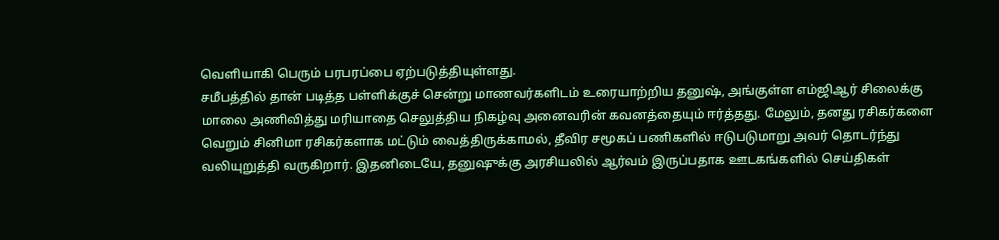வெளியாகி பெரும் பரபரப்பை ஏற்படுத்தியுள்ளது.
சமீபத்தில் தான் படித்த பள்ளிக்குச் சென்று மாணவர்களிடம் உரையாற்றிய தனுஷ், அங்குள்ள எம்ஜிஆர் சிலைக்கு மாலை அணிவித்து மரியாதை செலுத்திய நிகழ்வு அனைவரின் கவனத்தையும் ஈர்த்தது. மேலும், தனது ரசிகர்களை வெறும் சினிமா ரசிகர்களாக மட்டும் வைத்திருக்காமல், தீவிர சமூகப் பணிகளில் ஈடுபடுமாறு அவர் தொடர்ந்து வலியுறுத்தி வருகிறார். இதனிடையே, தனுஷுக்கு அரசியலில் ஆர்வம் இருப்பதாக ஊடகங்களில் செய்திகள்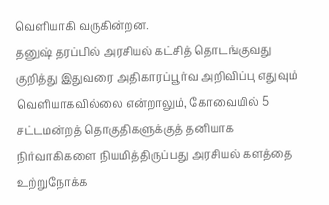வெளியாகி வருகின்றன.
தனுஷ் தரப்பில் அரசியல் கட்சித் தொடங்குவது குறித்து இதுவரை அதிகாரப்பூர்வ அறிவிப்பு எதுவும் வெளியாகவில்லை என்றாலும், கோவையில் 5 சட்டமன்றத் தொகுதிகளுக்குத் தனியாக நிர்வாகிகளை நியமித்திருப்பது அரசியல் களத்தை உற்றுநோக்க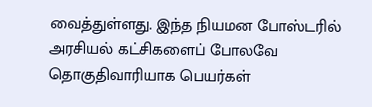வைத்துள்ளது. இந்த நியமன போஸ்டரில் அரசியல் கட்சிகளைப் போலவே தொகுதிவாரியாக பெயர்கள்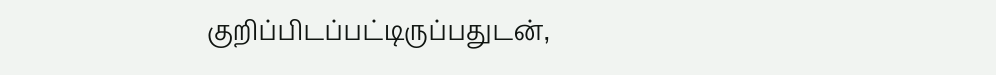குறிப்பிடப்பட்டிருப்பதுடன்,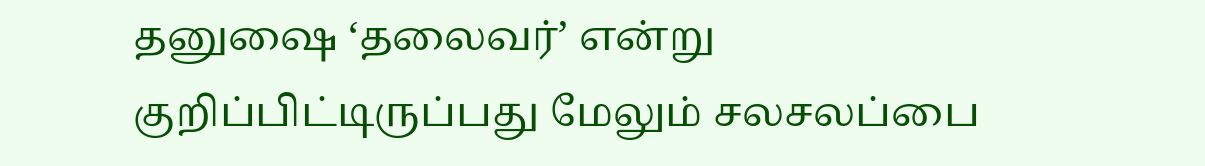தனுஷை ‘தலைவர்’ என்று குறிப்பிட்டிருப்பது மேலும் சலசலப்பை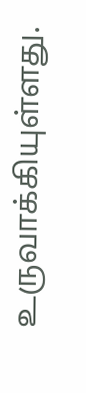உருவாக்கியுள்ளது.